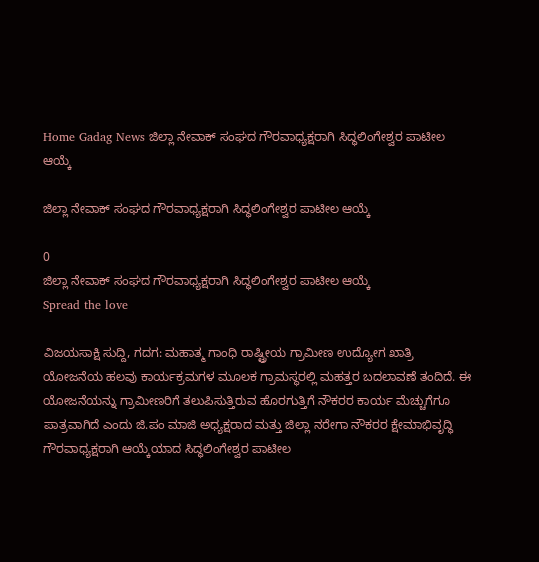Home Gadag News ಜಿಲ್ಲಾ ನೇವಾಕ್ ಸಂಘದ ಗೌರವಾಧ್ಯಕ್ಷರಾಗಿ ಸಿದ್ಧಲಿಂಗೇಶ್ವರ ಪಾಟೀಲ ಆಯ್ಕೆ

ಜಿಲ್ಲಾ ನೇವಾಕ್ ಸಂಘದ ಗೌರವಾಧ್ಯಕ್ಷರಾಗಿ ಸಿದ್ಧಲಿಂಗೇಶ್ವರ ಪಾಟೀಲ ಆಯ್ಕೆ

0
ಜಿಲ್ಲಾ ನೇವಾಕ್ ಸಂಘದ ಗೌರವಾಧ್ಯಕ್ಷರಾಗಿ ಸಿದ್ಧಲಿಂಗೇಶ್ವರ ಪಾಟೀಲ ಆಯ್ಕೆ
Spread the love

ವಿಜಯಸಾಕ್ಷಿ ಸುದ್ದಿ, ಗದಗ: ಮಹಾತ್ಮ ಗಾಂಧಿ ರಾಷ್ಟ್ರೀಯ ಗ್ರಾಮೀಣ ಉದ್ಯೋಗ ಖಾತ್ರಿ ಯೋಜನೆಯ ಹಲವು ಕಾರ್ಯಕ್ರಮಗಳ ಮೂಲಕ ಗ್ರಾಮಸ್ಥರಲ್ಲಿ ಮಹತ್ತರ ಬದಲಾವಣೆ ತಂದಿದೆ. ಈ ಯೋಜನೆಯನ್ನು ಗ್ರಾಮೀಣರಿಗೆ ತಲುಪಿಸುತ್ತಿರುವ ಹೊರಗುತ್ತಿಗೆ ನೌಕರರ ಕಾರ್ಯ ಮೆಚ್ಚುಗೆಗೂ ಪಾತ್ರವಾಗಿದೆ ಎಂದು ಜಿ.ಪಂ ಮಾಜಿ ಅಧ್ಯಕ್ಷರಾದ ಮತ್ತು ಜಿಲ್ಲಾ ನರೇಗಾ ನೌಕರರ ಕ್ಷೇಮಾಭಿವೃದ್ಧಿ ಗೌರವಾಧ್ಯಕ್ಷರಾಗಿ ಆಯ್ಕೆಯಾದ ಸಿದ್ಧಲಿಂಗೇಶ್ವರ ಪಾಟೀಲ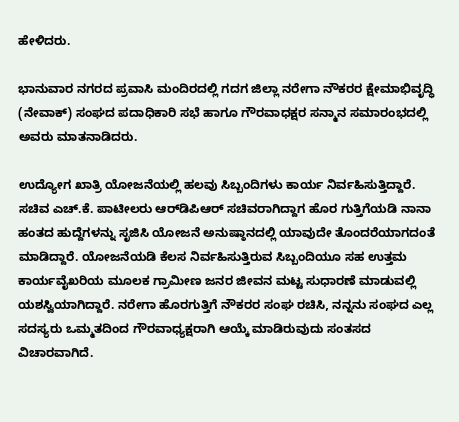ಹೇಳಿದರು.

ಭಾನುವಾರ ನಗರದ ಪ್ರವಾಸಿ ಮಂದಿರದಲ್ಲಿ ಗದಗ ಜಿಲ್ಲಾ ನರೇಗಾ ನೌಕರರ ಕ್ಷೇಮಾಭಿವೃದ್ಧಿ (ನೇವಾಕ್) ಸಂಘದ ಪದಾಧಿಕಾರಿ ಸಭೆ ಹಾಗೂ ಗೌರವಾಧಕ್ಷರ ಸನ್ಮಾನ ಸಮಾರಂಭದಲ್ಲಿ ಅವರು ಮಾತನಾಡಿದರು.

ಉದ್ಯೋಗ ಖಾತ್ರಿ ಯೋಜನೆಯಲ್ಲಿ ಹಲವು ಸಿಬ್ಬಂದಿಗಳು ಕಾರ್ಯ ನಿರ್ವಹಿಸುತ್ತಿದ್ದಾರೆ. ಸಚಿವ ಎಚ್.ಕೆ. ಪಾಟೀಲರು ಆರ್‌ಡಿಪಿಆರ್ ಸಚಿವರಾಗಿದ್ದಾಗ ಹೊರ ಗುತ್ತಿಗೆಯಡಿ ನಾನಾ ಹಂತದ ಹುದ್ದೆಗಳನ್ನು ಸೃಜಿಸಿ ಯೋಜನೆ ಅನುಷ್ಠಾನದಲ್ಲಿ ಯಾವುದೇ ತೊಂದರೆಯಾಗದಂತೆ ಮಾಡಿದ್ದಾರೆ. ಯೋಜನೆಯಡಿ ಕೆಲಸ ನಿರ್ವಹಿಸುತ್ತಿರುವ ಸಿಬ್ಬಂದಿಯೂ ಸಹ ಉತ್ತಮ ಕಾರ್ಯವೈಖರಿಯ ಮೂಲಕ ಗ್ರಾಮೀಣ ಜನರ ಜೀವನ ಮಟ್ಟ ಸುಧಾರಣೆ ಮಾಡುವಲ್ಲಿ ಯಶಸ್ವಿಯಾಗಿದ್ದಾರೆ. ನರೇಗಾ ಹೊರಗುತ್ತಿಗೆ ನೌಕರರ ಸಂಘ ರಚಿಸಿ, ನನ್ನನು ಸಂಘದ ಎಲ್ಲ ಸದಸ್ಯರು ಒಮ್ಮತದಿಂದ ಗೌರವಾಧ್ಯಕ್ಷರಾಗಿ ಆಯ್ಕೆ ಮಾಡಿರುವುದು ಸಂತಸದ ವಿಚಾರವಾಗಿದೆ.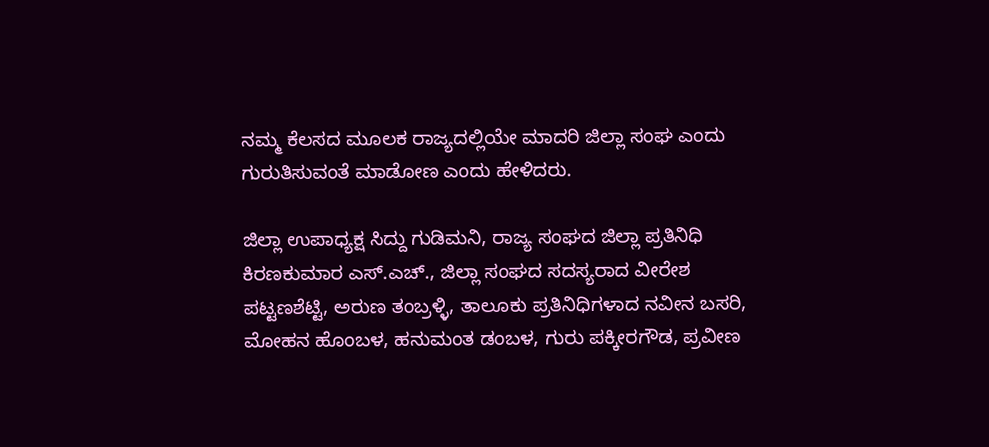ನಮ್ಮ ಕೆಲಸದ ಮೂಲಕ ರಾಜ್ಯದಲ್ಲಿಯೇ ಮಾದರಿ ಜಿಲ್ಲಾ ಸಂಘ ಎಂದು ಗುರುತಿಸುವಂತೆ ಮಾಡೋಣ ಎಂದು ಹೇಳಿದರು.

ಜಿಲ್ಲಾ ಉಪಾಧ್ಯಕ್ಷ ಸಿದ್ದು ಗುಡಿಮನಿ, ರಾಜ್ಯ ಸಂಘದ ಜಿಲ್ಲಾ ಪ್ರತಿನಿಧಿ ಕಿರಣಕುಮಾರ ಎಸ್.ಎಚ್., ಜಿಲ್ಲಾ ಸಂಘದ ಸದಸ್ಯರಾದ ವೀರೇಶ ಪಟ್ಟಣಶೆಟ್ಟಿ, ಅರುಣ ತಂಬ್ರಳ್ಳಿ, ತಾಲೂಕು ಪ್ರತಿನಿಧಿಗಳಾದ ನವೀನ ಬಸರಿ, ಮೋಹನ ಹೊಂಬಳ, ಹನುಮಂತ ಡಂಬಳ, ಗುರು ಪಕ್ಕೀರಗೌಡ, ಪ್ರವೀಣ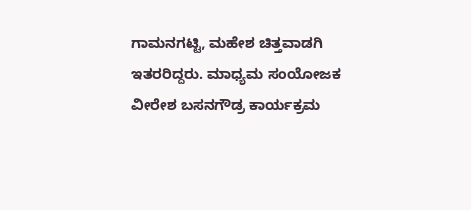ಗಾಮನಗಟ್ಟಿ, ಮಹೇಶ ಚಿತ್ತವಾಡಗಿ ಇತರರಿದ್ದರು. ಮಾಧ್ಯಮ ಸಂಯೋಜಕ ವೀರೇಶ ಬಸನಗೌಡ್ರ ಕಾರ್ಯಕ್ರಮ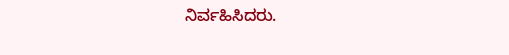ನಿರ್ವಹಿಸಿದರು.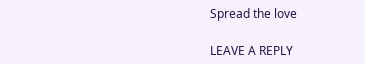Spread the love

LEAVE A REPLY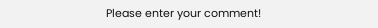Please enter your comment!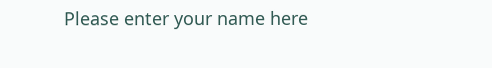Please enter your name here